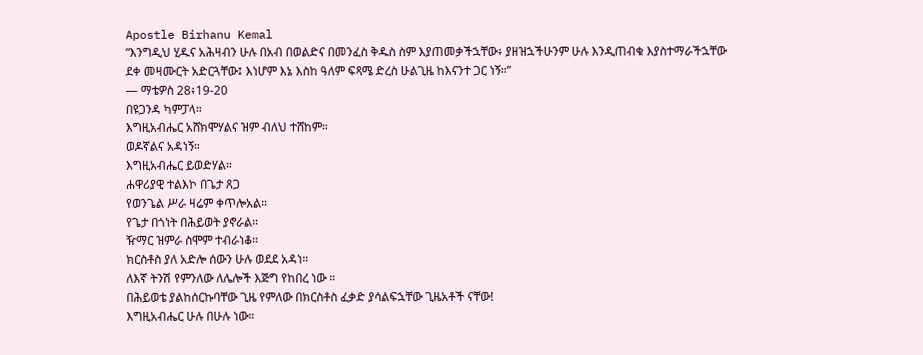Apostle Birhanu Kemal
“እንግዲህ ሂዱና አሕዛብን ሁሉ በአብ በወልድና በመንፈስ ቅዱስ ስም እያጠመቃችኋቸው፥ ያዘዝኋችሁንም ሁሉ እንዲጠብቁ እያስተማራችኋቸው ደቀ መዛሙርት አድርጓቸው፤ እነሆም እኔ እስከ ዓለም ፍጻሜ ድረስ ሁልጊዜ ከእናንተ ጋር ነኝ።”
— ማቴዎስ 28፥19-20
በዩጋንዳ ካምፓላ።
እግዚአብሔር አሸክሞሃልና ዝም ብለህ ተሸከም።
ወዶኛልና አዳነኝ።
እግዚአብሔር ይወድሃል።
ሐዋሪያዊ ተልእኮ በጌታ ጸጋ
የወንጌል ሥራ ዛሬም ቀጥሎአል።
የጌታ በጎነት በሕይወት ያኖራል።
ዥማር ዝምራ ስሞም ተብራነቆ።
ክርስቶስ ያለ አድሎ ሰውን ሁሉ ወደደ አዳነ።
ለእኛ ትንሽ የምንለው ለሌሎች እጅግ የከበረ ነው ።
በሕይወቴ ያልከሰርኩባቸው ጊዜ የምለው በክርስቶስ ፈቃድ ያሳልፍኋቸው ጊዜአቶች ናቸው!
እግዚአብሔር ሁሉ በሁሉ ነው።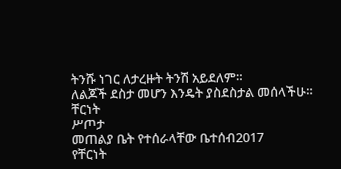ትንሹ ነገር ለታረዙት ትንሽ አይደለም።
ለልጆች ደስታ መሆን እንዴት ያስደስታል መሰላችሁ።
ቸርነት
ሥጦታ
መጠልያ ቤት የተሰራላቸው ቤተሰብ2017
የቸርነት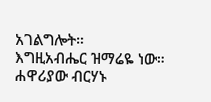አገልግሎት።
እግዚአብሔር ዝማሬዬ ነው።
ሐዋሪያው ብርሃኑ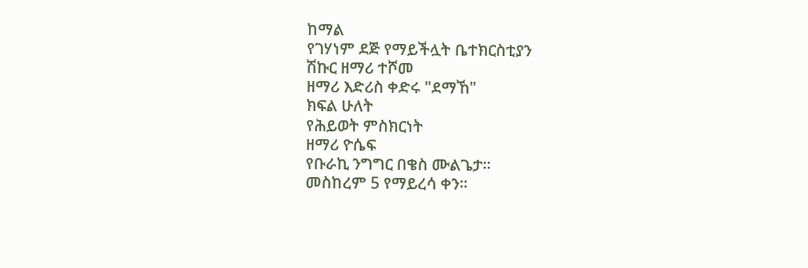ከማል
የገሃነም ደጅ የማይችሏት ቤተክርስቲያን
ሽኩር ዘማሪ ተሾመ
ዘማሪ እድሪስ ቀድሩ "ደማኸ"
ክፍል ሁለት
የሕይወት ምስክርነት
ዘማሪ ዮሴፍ
የቡራኪ ንግግር በቄስ ሙልጌታ።
መስከረም 5 የማይረሳ ቀን።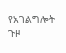የአገልግሎት ጉዞ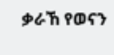ቃራኸ የወናን